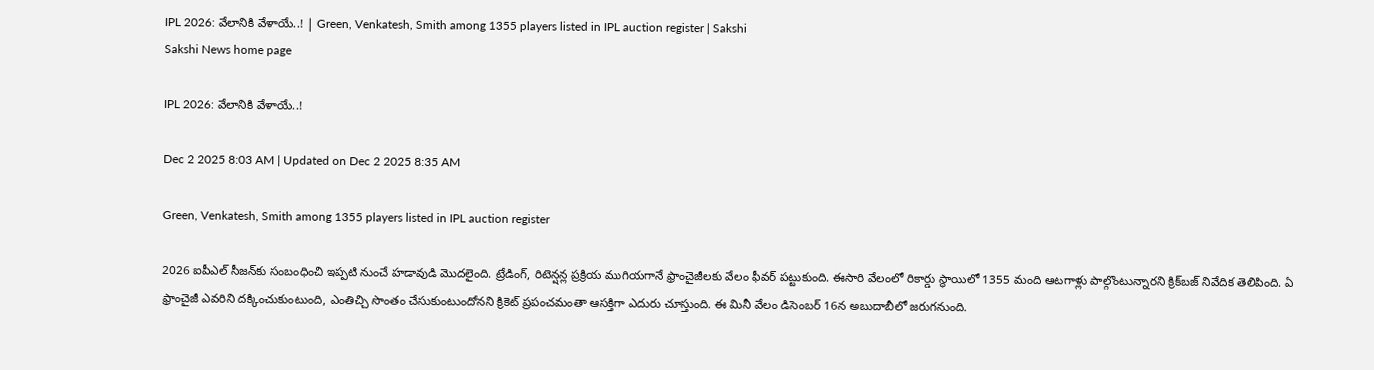IPL 2026: వేలానికి వేళాయే..! | Green, Venkatesh, Smith among 1355 players listed in IPL auction register | Sakshi
Sakshi News home page

IPL 2026: వేలానికి వేళాయే..!

Dec 2 2025 8:03 AM | Updated on Dec 2 2025 8:35 AM

Green, Venkatesh, Smith among 1355 players listed in IPL auction register

2026 ఐపీఎల్‌ సీజన్‌కు సంబంధించి ఇప్పటి నుంచే హడావుడి మొదలైంది. ట్రేడింగ్‌, రిటెన్షన్ల ప్రక్రియ ముగియగానే ఫ్రాంచైజీలకు వేలం ఫీవర్‌ పట్టుకుంది. ఈసారి వేలంలో రికార్డు స్థాయిలో 1355 మంది ఆటగాళ్లు పాల్గొంటున్నారని క్రిక్‌బజ్‌ నివేదిక తెలిపింది. ఏ ఫ్రాంచైజీ ఎవరిని దక్కించుకుంటుంది, ఎంతిచ్చి సొంతం చేసుకుంటుందోనని క్రికెట్‌ ప్రపంచమంతా ఆసక్తిగా ఎదురు చూస్తుంది. ఈ మినీ వేలం డిసెంబర్‌ 16న అబుదాబీలో జరుగనుంది.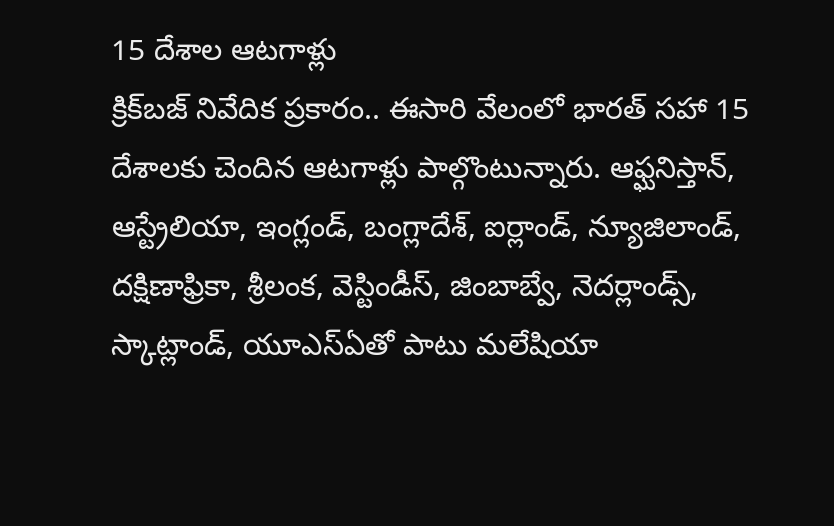15 దేశాల ఆటగాళ్లు
క్రిక్‌బజ్‌ నివేదిక ప్రకారం.. ఈసారి వేలంలో భారత్‌ సహా 15 దేశాలకు చెందిన ఆటగాళ్లు పాల్గొంటున్నారు. ఆఫ్ఘనిస్తాన్, ఆస్ట్రేలియా, ఇంగ్లండ్, బంగ్లాదేశ్, ఐర్లాండ్, న్యూజిలాండ్, దక్షిణాఫ్రికా, శ్రీలంక, వెస్టిండీస్, జింబాబ్వే, నెదర్లాండ్స్, స్కాట్లాండ్, యూఎస్‌ఏతో పాటు మలేషియా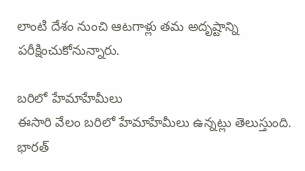లాంటి దేశం నుంచి ఆటగాళ్లు తమ అదృష్టాన్ని పరీక్షించుకోనున్నారు.

బరిలో హేమాహేమీలు
ఈసారి వేలం బరిలో హేమాహేమీలు ఉన్నట్లు తెలుస్తుంది. భారత్‌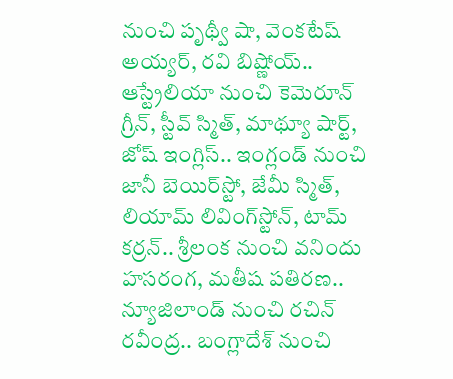నుంచి పృథ్వీ షా, వెంకటేష్‌ అయ్యర్‌, రవి బిష్ణోయ్‌.. ఆస్ట్రేలియా నుంచి కెమెరూన్ గ్రీన్, స్టీవ్ స్మిత్, మాథ్యూ షార్ట్, జోష్ ఇంగ్లిస్.. ఇంగ్లండ్ నుంచి జానీ బెయిర్‌స్టో, జేమీ స్మిత్, లియామ్ లివింగ్‌స్టోన్, టామ్ కర్రన్.. శ్రీలంక నుంచి వనిందు హసరంగ, మతీష పతిరణ.. న్యూజిలాండ్‌ నుంచి రచిన్‌ రవీంద్ర.. బంగ్లాదేశ్‌ నుంచి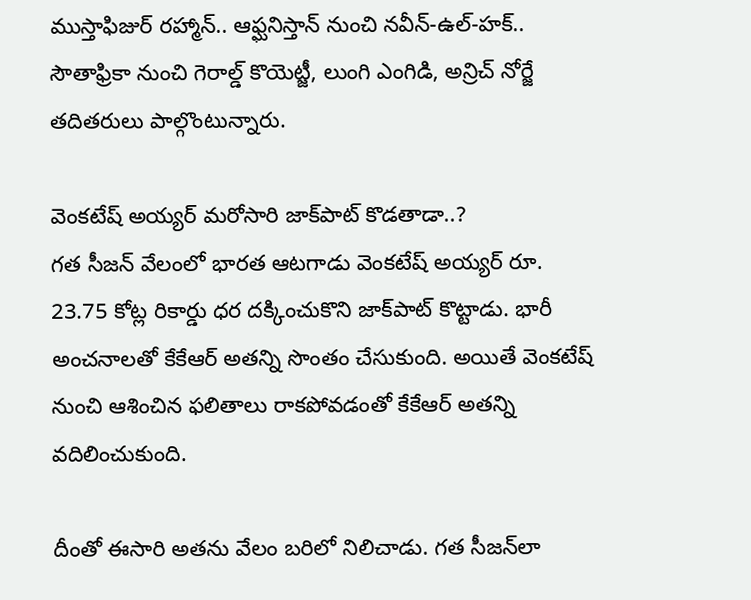ముస్తాఫిజుర్ రహ్మాన్.. ఆఫ్ఘనిస్తాన్‌ నుంచి నవీన్-ఉల్-హక్.. సౌతాఫ్రికా నుంచి గెరాల్డ్‌ కొయెట్జీ, లుంగి ఎంగిడి, అన్రిచ్‌ నోర్జే తదితరులు పాల్గొంటున్నారు.

వెంకటేష్‌ అయ్యర్‌ మరోసారి జాక్‌పాట్‌ కొడతాడా..?
గత సీజన్‌ వేలంలో భారత ఆటగాడు వెంకటేష్‌ అయ్యర్‌ రూ. 23.75 కోట్ల రికార్డు ధర దక్కించుకొని జాక్‌పాట్‌ కొట్టాడు. భారీ అంచనాలతో కేకేఆర్‌ అతన్ని సొంతం చేసుకుంది. అయితే వెంకటేష్‌ నుంచి ఆశించిన ఫలితాలు రాకపోవడంతో కేకేఆర్‌ అతన్ని వదిలించుకుంది.

దీంతో ఈసారి అతను వేలం బరిలో నిలిచాడు. గత సీజన్‌లా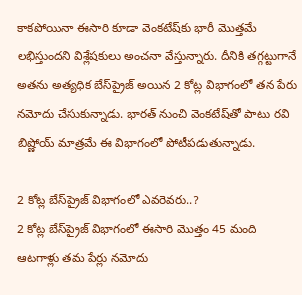కాకపోయినా ఈసారి కూడా వెంకటేష్‌కు భారీ మొత్తమే లభిస్తుందని విశ్లేషకులు అంచనా వేస్తున్నారు. దీనికి తగ్గట్టుగానే అతను అత్యధిక బేస్‌ప్రైజ్‌ అయిన 2 కోట్ల విభాగంలో తన పేరు నమోదు చేసుకున్నాడు. భారత్‌ నుంచి వెంకటేష్‌తో పాటు రవి బిష్ణోయ్‌ మాత్రమే ఈ విభాగంలో పోటీపడుతున్నాడు.

2 కోట్ల బేస్‌ప్రైజ్‌ విభాగంలో ఎవరెవరు..?
2 కోట్ల బేస్‌ప్రైజ్‌ విభాగంలో ఈసారి మొత్తం 45 మంది ఆటగాళ్లు తమ పేర్లు నమోదు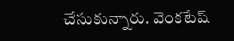చేసుకున్నారు. వెంకటేష్‌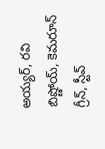అయ్యర్‌, రవి బిష్ణోయ్‌, కెమరూన్‌ గ్రీన్, స్టీవ్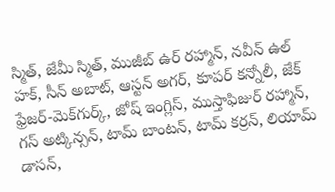స్మిత్, జేమీ స్మిత్, ముజీబ్ ఉర్ రహ్మాన్, నవీన్ ఉల్ హక్, సీన్ అబాట్, ఆస్టన్ అగర్, కూపర్ కన్నోలీ, జేక్ ఫ్రేజర్-మెక్‌గుర్క్, జోష్‌ ఇంగ్లిస్, ముస్తాఫిజుర్ రహ్మాన్, గస్ అట్కిన్సన్, టామ్ బాంటన్, టామ్ కర్రన్‌, లియామ్‌ డాసన్‌,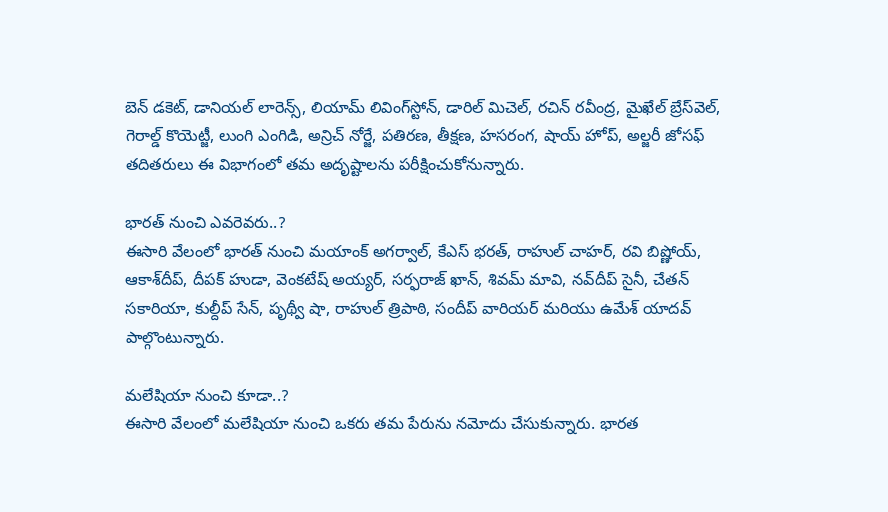బెన్‌ డకెట్‌, డానియల్‌ లారెన్స్‌, లియామ్ లివింగ్‌స్టోన్, డారిల్ మిచెల్, రచిన్‌ రవీంద్ర, మైఖేల్ బ్రేస్‌వెల్, గెరాల్డ్ కొయెట్జీ, లుంగి ఎంగిడి, అన్రిచ్ నోర్జే, పతిరణ, తీక్షణ, హసరంగ, షాయ్‌ హోప్‌, అల్జరీ జోసఫ్‌ తదితరులు ఈ విభాగంలో తమ అదృష్టాలను పరీక్షించుకోనున్నారు.

భారత్‌ నుంచి ఎవరెవరు..?
ఈసారి వేలంలో భారత్‌ నుంచి మయాంక్ అగర్వాల్, కేఎస్ భరత్, రాహుల్ చాహర్, రవి బిష్ణోయ్, ఆకాశ్‌దీప్‌, దీపక్ హుడా, వెంకటేష్ అయ్యర్, సర్ఫరాజ్‌ ఖాన్‌, శివమ్‌ మావి, నవ్‌దీప్‌ సైనీ, చేతన్‌ సకారియా, కుల్దీప్‌ సేన్‌, పృథ్వీ షా, రాహుల్ త్రిపాఠి, సందీప్‌ వారియర్‌ మరియు ఉమేశ్ యాదవ్ పాల్గొంటున్నారు.

మలేషియా నుంచి కూడా..?
ఈసారి వేలంలో మలేషియా నుంచి ఒకరు తమ పేరును నమోదు చేసుకున్నారు. భారత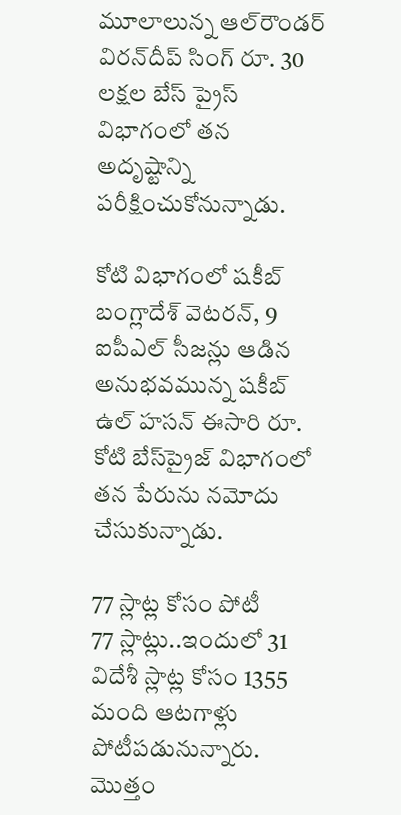మూలాలున్న ఆల్‌రౌండర్‌ విరన్‌దీప్ సింగ్ రూ. 30 లక్షల బేస్ ప్రైస్‌ విభాగంలో తన అదృష్టాన్ని పరీక్షించుకోనున్నాడు.

కోటి విభాగంలో షకీబ్‌
బంగ్లాదేశ్‌ వెటరన్‌, 9 ఐపీఎల్‌ సీజన్లు ఆడిన అనుభవమున్న షకీబ్‌ ఉల్‌ హసన్‌ ఈసారి రూ. కోటి బేస్‌ప్రైజ్‌ విభాగంలో తన పేరును నమోదు చేసుకున్నాడు.

77 స్లాట్ల కోసం పోటీ
77 స్లాట్లు..ఇందులో 31 విదేశీ స్లాట్ల కోసం 1355 మంది ఆటగాళ్లు పోటీపడునున్నారు. మొత్తం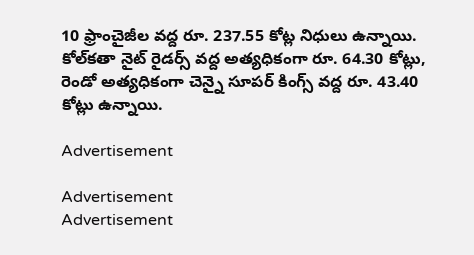10 ఫ్రాంచైజీల వద్ద రూ. 237.55 కోట్ల నిధులు ఉన్నాయి. కోల్‌కతా నైట్ రైడర్స్ వద్ద అత్యధికంగా రూ. 64.30 కోట్లు, రెండో అత్యధికంగా చెన్నై సూపర్ కింగ్స్ వద్ద రూ. 43.40 కోట్లు ఉన్నాయి.

Advertisement

Advertisement
Advertisement